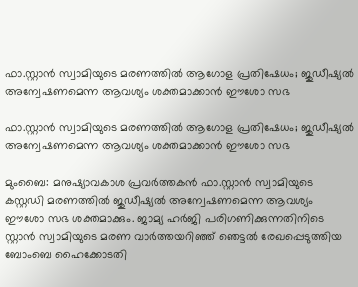ഫാ.സ്റ്റാന്‍ സ്വാമിയുടെ മരണത്തില്‍ ആഗോള പ്രതിഷേധം; ജുഡീഷ്യല്‍ അന്വേഷണമെന്ന ആവശ്യം ശക്തമാക്കാന്‍ ഈശോ സഭ

ഫാ.സ്റ്റാന്‍ സ്വാമിയുടെ മരണത്തില്‍ ആഗോള പ്രതിഷേധം; ജുഡീഷ്യല്‍ അന്വേഷണമെന്ന ആവശ്യം ശക്തമാക്കാന്‍ ഈശോ സഭ

മുംബൈ: മനുഷ്യാവകാശ പ്രവര്‍ത്തകന്‍ ഫാ.സ്റ്റാന്‍ സ്വാമിയുടെ കസ്റ്റഡി മരണത്തില്‍ ജുഡീഷ്യല്‍ അന്വേഷണമെന്ന ആവശ്യം ഈശോ സഭ ശക്തമാക്കും. ജാമ്യ ഹര്‍ജി പരിഗണിക്കുന്നതിനിടെ സ്റ്റാന്‍ സ്വാമിയുടെ മരണ വാര്‍ത്തയറിഞ്ഞ് ഞെട്ടല്‍ രേഖപ്പെടുത്തിയ ബോംബെ ഹൈക്കോടതി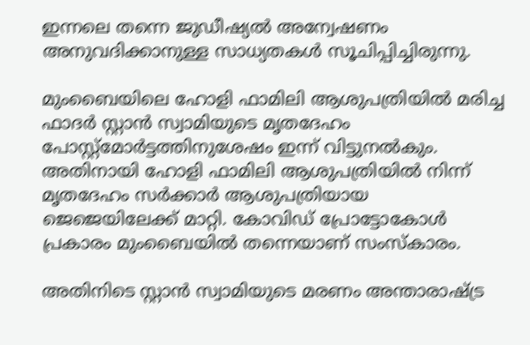ഇന്നലെ തന്നെ ജുഡീഷ്യല്‍ അന്വേഷണം അനുവദിക്കാനുള്ള സാധ്യതകള്‍ സൂചിപ്പിച്ചിരുന്നു.

മുംബൈയിലെ ഹോളി ഫാമിലി ആശുപത്രിയില്‍ മരിച്ച ഫാദര്‍ സ്റ്റാന്‍ സ്വാമിയുടെ മൃതദേഹം പോസ്റ്റ്‌മോര്‍ട്ടത്തിനുശേഷം ഇന്ന് വിട്ടുനല്‍കും. അതിനായി ഹോളി ഫാമിലി ആശുപത്രിയില്‍ നിന്ന് മൃതദേഹം സര്‍ക്കാര്‍ ആശുപത്രിയായ ജെജെയിലേക്ക് മാറ്റി. കോവിഡ് പ്രോട്ടോകോള്‍ പ്രകാരം മുംബൈയില്‍ തന്നെയാണ് സംസ്‌കാരം.

അതിനിടെ സ്റ്റാന്‍ സ്വാമിയുടെ മരണം അന്താരാഷ്ട്ര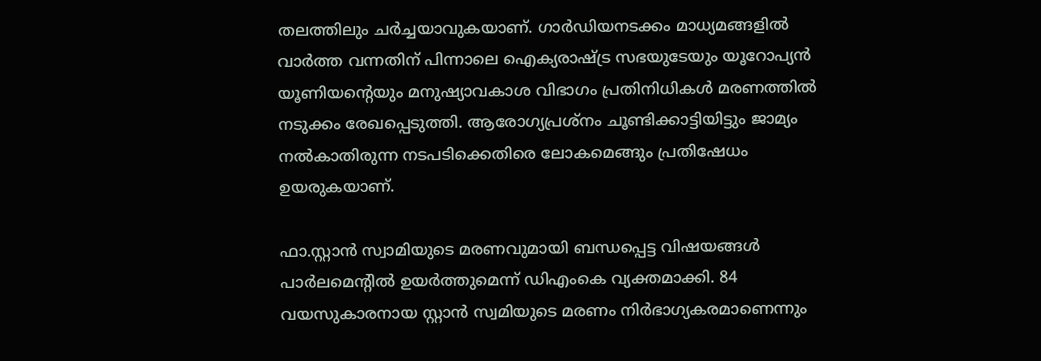തലത്തിലും ചര്‍ച്ചയാവുകയാണ്. ഗാര്‍ഡിയനടക്കം മാധ്യമങ്ങളില്‍ വാര്‍ത്ത വന്നതിന് പിന്നാലെ ഐക്യരാഷ്ട്ര സഭയുടേയും യൂറോപ്യന്‍ യൂണിയന്റെയും മനുഷ്യാവകാശ വിഭാഗം പ്രതിനിധികള്‍ മരണത്തില്‍ നടുക്കം രേഖപ്പെടുത്തി. ആരോഗ്യപ്രശ്നം ചൂണ്ടിക്കാട്ടിയിട്ടും ജാമ്യം നല്‍കാതിരുന്ന നടപടിക്കെതിരെ ലോകമെങ്ങും പ്രതിഷേധം ഉയരുകയാണ്.

ഫാ.സ്റ്റാന്‍ സ്വാമിയുടെ മരണവുമായി ബന്ധപ്പെട്ട വിഷയങ്ങള്‍ പാര്‍ലമെന്റില്‍ ഉയര്‍ത്തുമെന്ന് ഡിഎംകെ വ്യക്തമാക്കി. 84 വയസുകാരനായ സ്റ്റാന്‍ സ്വമിയുടെ മരണം നിര്‍ഭാഗ്യകരമാണെന്നും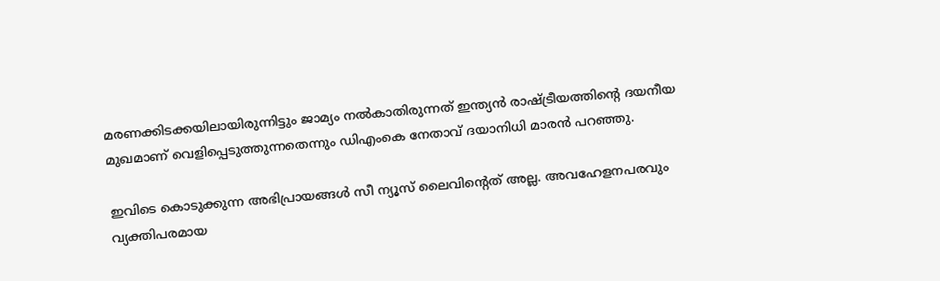മരണക്കിടക്കയിലായിരുന്നിട്ടും ജാമ്യം നല്‍കാതിരുന്നത് ഇന്ത്യന്‍ രാഷ്ട്രീയത്തിന്റെ ദയനീയ മുഖമാണ് വെളിപ്പെടുത്തുന്നതെന്നും ഡിഎംകെ നേതാവ് ദയാനിധി മാരന്‍ പറഞ്ഞു.

ഇവിടെ കൊടുക്കുന്ന അഭിപ്രായങ്ങള്‍ സീ ന്യൂസ് ലൈവിന്റെത് അല്ല. അവഹേളനപരവും വ്യക്തിപരമായ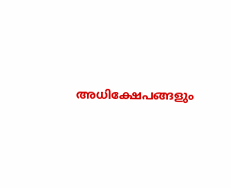അധിക്ഷേപങ്ങളും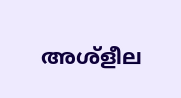അശ്‌ളീല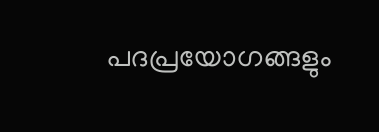പദപ്രയോഗങ്ങളും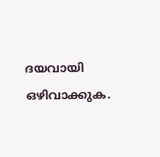ദയവായി ഒഴിവാക്കുക.